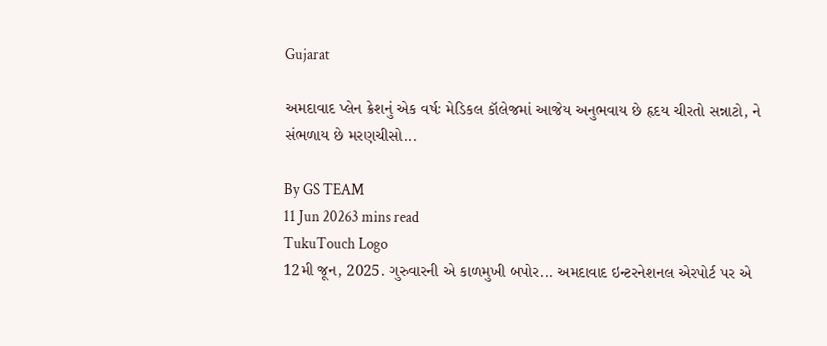Gujarat

અમદાવાદ પ્લેન ક્રેશનું એક વર્ષઃ મેડિકલ કૉલેજમાં આજેય અનુભવાય છે હૃદય ચીરતો સન્નાટો, ને સંભળાય છે મરણચીસો...

By GS TEAM
11 Jun 20263 mins read
TukuTouch Logo
12મી જૂન, 2025. ગુરુવારની એ કાળમુખી બપોર... અમદાવાદ ઇન્ટરનેશનલ એરપોર્ટ પર એ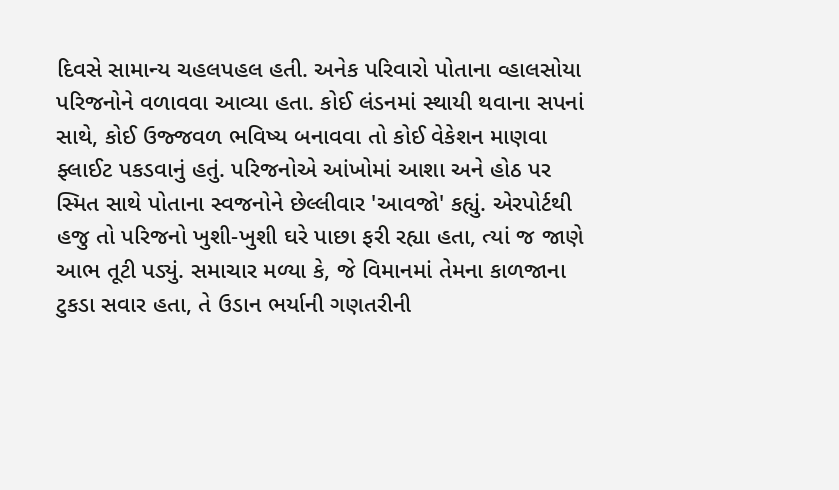દિવસે સામાન્ય ચહલપહલ હતી. અનેક પરિવારો પોતાના વ્હાલસોયા પરિજનોને વળાવવા આવ્યા હતા. કોઈ લંડનમાં સ્થાયી થવાના સપનાં સાથે, કોઈ ઉજ્જવળ ભવિષ્ય બનાવવા તો કોઈ વેકેશન માણવા ફ્લાઈટ પકડવાનું હતું. પરિજનોએ આંખોમાં આશા અને હોઠ પર સ્મિત સાથે પોતાના સ્વજનોને છેલ્લીવાર 'આવજો' કહ્યું. એરપોર્ટથી હજુ તો પરિજનો ખુશી-ખુશી ઘરે પાછા ફરી રહ્યા હતા, ત્યાં જ જાણે આભ તૂટી પડ્યું. સમાચાર મળ્યા કે, જે વિમાનમાં તેમના કાળજાના ટુકડા સવાર હતા, તે ઉડાન ભર્યાની ગણતરીની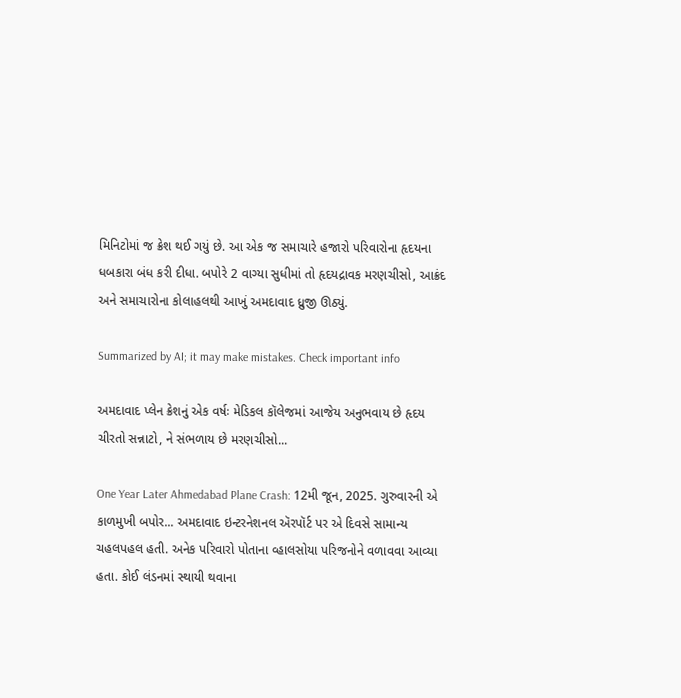મિનિટોમાં જ ક્રેશ થઈ ગયું છે. આ એક જ સમાચારે હજારો પરિવારોના હૃદયના ધબકારા બંધ કરી દીધા. બપોરે 2 વાગ્યા સુધીમાં તો હૃદયદ્રાવક મરણચીસો, આક્રંદ અને સમાચારોના કોલાહલથી આખું અમદાવાદ ધ્રુજી ઊઠ્યું.

Summarized by AI; it may make mistakes. Check important info

અમદાવાદ પ્લેન ક્રેશનું એક વર્ષઃ મેડિકલ કૉલેજમાં આજેય અનુભવાય છે હૃદય ચીરતો સન્નાટો, ને સંભળાય છે મરણચીસો...

One Year Later Ahmedabad Plane Crash: 12મી જૂન, 2025. ગુરુવારની એ કાળમુખી બપોર... અમદાવાદ ઇન્ટરનેશનલ ઍરપૉર્ટ પર એ દિવસે સામાન્ય ચહલપહલ હતી. અનેક પરિવારો પોતાના વ્હાલસોયા પરિજનોને વળાવવા આવ્યા હતા. કોઈ લંડનમાં સ્થાયી થવાના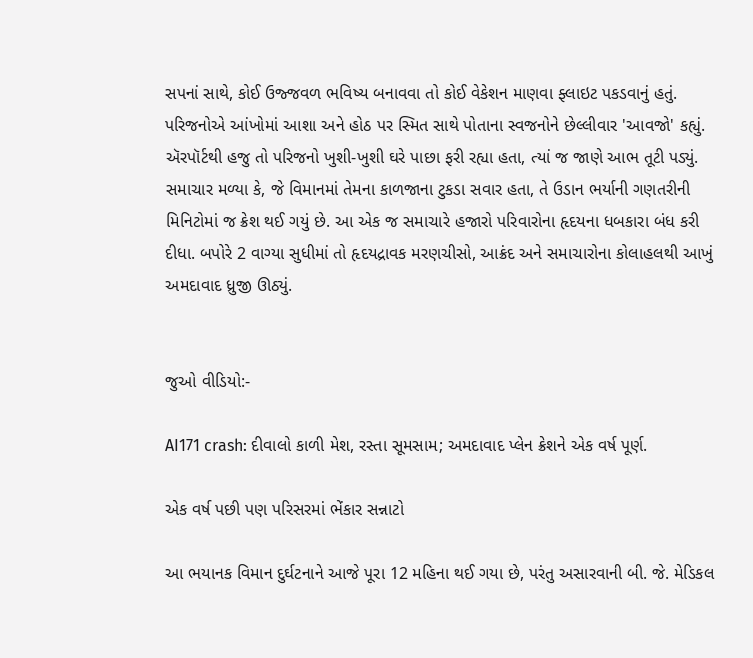સપનાં સાથે, કોઈ ઉજ્જવળ ભવિષ્ય બનાવવા તો કોઈ વેકેશન માણવા ફ્લાઇટ પકડવાનું હતું. પરિજનોએ આંખોમાં આશા અને હોઠ પર સ્મિત સાથે પોતાના સ્વજનોને છેલ્લીવાર 'આવજો' કહ્યું. ઍરપૉર્ટથી હજુ તો પરિજનો ખુશી-ખુશી ઘરે પાછા ફરી રહ્યા હતા, ત્યાં જ જાણે આભ તૂટી પડ્યું. સમાચાર મળ્યા કે, જે વિમાનમાં તેમના કાળજાના ટુકડા સવાર હતા, તે ઉડાન ભર્યાની ગણતરીની મિનિટોમાં જ ક્રેશ થઈ ગયું છે. આ એક જ સમાચારે હજારો પરિવારોના હૃદયના ધબકારા બંધ કરી દીધા. બપોરે 2 વાગ્યા સુધીમાં તો હૃદયદ્રાવક મરણચીસો, આક્રંદ અને સમાચારોના કોલાહલથી આખું અમદાવાદ ધ્રુજી ઊઠ્યું.


જુઓ વીડિયો:-

AI171 crash: દીવાલો કાળી મેશ, રસ્તા સૂમસામ; અમદાવાદ પ્લેન ક્રેશને એક વર્ષ પૂર્ણ.

એક વર્ષ પછી પણ પરિસરમાં ભેંકાર સન્નાટો

આ ભયાનક વિમાન દુર્ઘટનાને આજે પૂરા 12 મહિના થઈ ગયા છે, પરંતુ અસારવાની બી. જે. મેડિકલ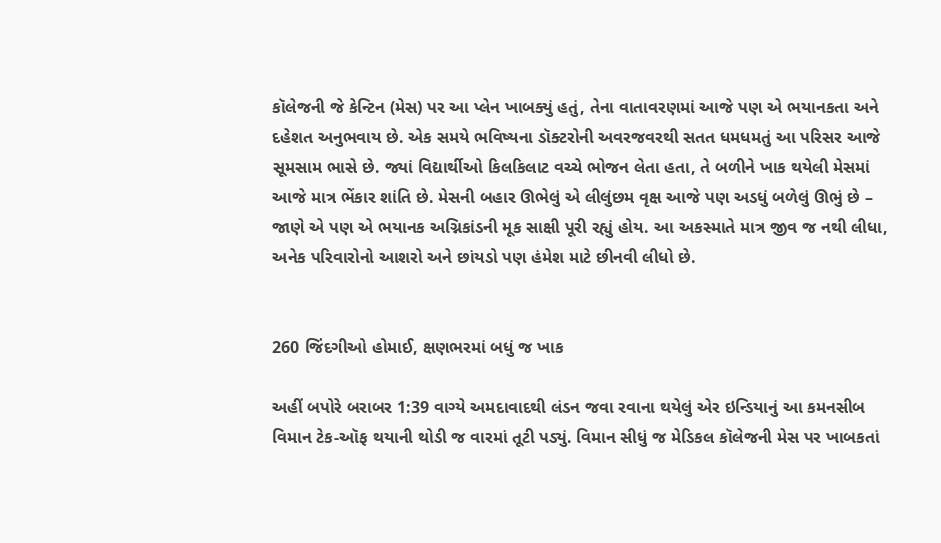કૉલેજની જે કેન્ટિન (મેસ) પર આ પ્લેન ખાબક્યું હતું, તેના વાતાવરણમાં આજે પણ એ ભયાનકતા અને દહેશત અનુભવાય છે. એક સમયે ભવિષ્યના ડૉક્ટરોની અવરજવરથી સતત ધમધમતું આ પરિસર આજે સૂમસામ ભાસે છે. જ્યાં વિદ્યાર્થીઓ કિલકિલાટ વચ્ચે ભોજન લેતા હતા, તે બળીને ખાક થયેલી મેસમાં આજે માત્ર ભેંકાર શાંતિ છે. મેસની બહાર ઊભેલું એ લીલુંછમ વૃક્ષ આજે પણ અડધું બળેલું ઊભું છે – જાણે એ પણ એ ભયાનક અગ્નિકાંડની મૂક સાક્ષી પૂરી રહ્યું હોય. આ અકસ્માતે માત્ર જીવ જ નથી લીધા, અનેક પરિવારોનો આશરો અને છાંયડો પણ હંમેશ માટે છીનવી લીધો છે.


260 જિંદગીઓ હોમાઈ, ક્ષણભરમાં બધું જ ખાક

અહીં બપોરે બરાબર 1:39 વાગ્યે અમદાવાદથી લંડન જવા રવાના થયેલું એર ઇન્ડિયાનું આ કમનસીબ વિમાન ટેક-ઑફ થયાની થોડી જ વારમાં તૂટી પડ્યું. વિમાન સીધું જ મેડિકલ કૉલેજની મેસ પર ખાબકતાં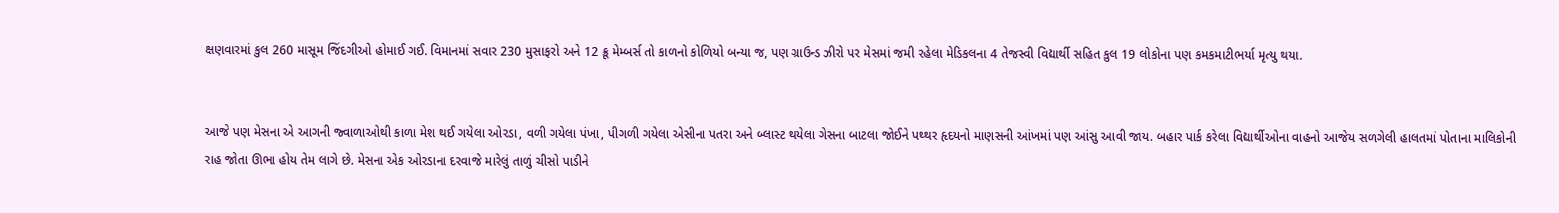ક્ષણવારમાં કુલ 260 માસૂમ જિંદગીઓ હોમાઈ ગઈ. વિમાનમાં સવાર 230 મુસાફરો અને 12 ક્રૂ મેમ્બર્સ તો કાળનો કોળિયો બન્યા જ, પણ ગ્રાઉન્ડ ઝીરો પર મેસમાં જમી રહેલા મેડિકલના 4 તેજસ્વી વિદ્યાર્થી સહિત કુલ 19 લોકોના પણ કમકમાટીભર્યા મૃત્યુ થયા.


આજે પણ મેસના એ આગની જ્વાળાઓથી કાળા મેશ થઈ ગયેલા ઓરડા, વળી ગયેલા પંખા, પીગળી ગયેલા એસીના પતરા અને બ્લાસ્ટ થયેલા ગેસના બાટલા જોઈને પથ્થર હૃદયનો માણસની આંખમાં પણ આંસુ આવી જાય. બહાર પાર્ક કરેલા વિદ્યાર્થીઓના વાહનો આજેય સળગેલી હાલતમાં પોતાના માલિકોની રાહ જોતા ઊભા હોય તેમ લાગે છે. મેસના એક ઓરડાના દરવાજે મારેલું તાળું ચીસો પાડીને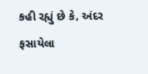કહી રહ્યું છે કે, અંદર ફસાયેલા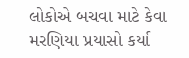લોકોએ બચવા માટે કેવા મરણિયા પ્રયાસો કર્યા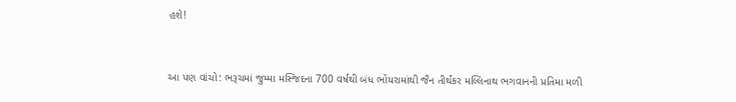હશે!


આ પણ વાંચો: ભરૂચમાં જુમ્મા મસ્જિદના 700 વર્ષથી બંધ ભોંયરામાંથી જૈન તીર્થંકર મલ્લિનાથ ભગવાનની પ્રતિમા મળી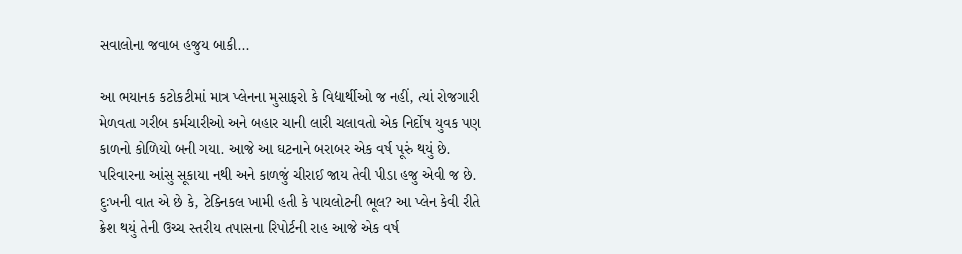સવાલોના જવાબ હજુય બાકી...

આ ભયાનક કટોકટીમાં માત્ર પ્લેનના મુસાફરો કે વિદ્યાર્થીઓ જ નહીં, ત્યાં રોજગારી મેળવતા ગરીબ કર્મચારીઓ અને બહાર ચાની લારી ચલાવતો એક નિર્દોષ યુવક પણ કાળનો કોળિયો બની ગયા. આજે આ ઘટનાને બરાબર એક વર્ષ પૂરું થયું છે. પરિવારના આંસુ સૂકાયા નથી અને કાળજું ચીરાઈ જાય તેવી પીડા હજુ એવી જ છે. દુઃખની વાત એ છે કે, ટેક્નિકલ ખામી હતી કે પાયલોટની ભૂલ? આ પ્લેન કેવી રીતે ક્રેશ થયું તેની ઉચ્ચ સ્તરીય તપાસના રિપોર્ટની રાહ આજે એક વર્ષ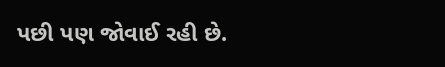પછી પણ જોવાઈ રહી છે.